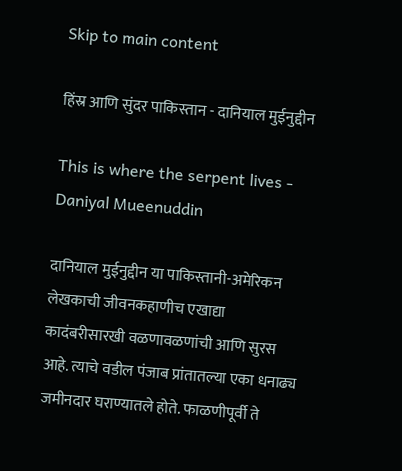Skip to main content

हिंस्र आणि सुंदर पाकिस्तान - दानियाल मुईनुद्दीन

This is where the serpent lives - Daniyal Mueenuddin

दानियाल मुईनुद्दीन या पाकिस्तानी-अमेरिकन लेखकाची जीवनकहाणीच एखाद्या कादंबरीसारखी वळणावळणांची आणि सुरस आहे. त्याचे वडील पंजाब प्रांतातल्या एका धनाढ्य जमीनदार घराण्यातले होते. फाळणीपूर्वी ते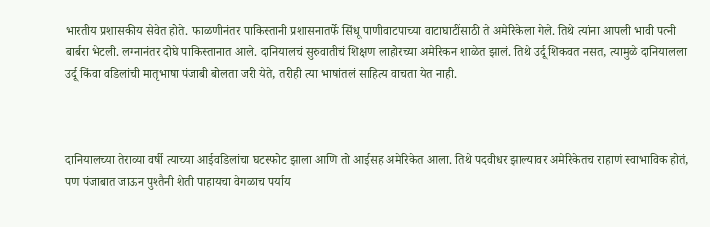भारतीय प्रशासकीय सेवेत होते. फाळणीनंतर पाकिस्तानी प्रशासनातर्फे सिंधू पाणीवाटपाच्या वाटाघाटींसाठी ते अमेरिकेला गेले. तिथे त्यांना आपली भावी पत्नी बार्बरा भेटली. लग्नानंतर दोघे पाकिस्तानात आले. दानियालचं सुरुवातीचं शिक्षण लाहोरच्या अमेरिकन शाळेत झालं. तिथे उर्दू शिकवत नसत, त्यामुळे दानियालला उर्दू किंवा वडिलांची मातृभाषा पंजाबी बोलता जरी येते, तरीही त्या भाषांतलं साहित्य वाचता येत नाही.



दानियालच्या तेराव्या वर्षी त्याच्या आईवडिलांचा घटस्फोट झाला आणि तो आईसह अमेरिकेत आला. तिथे पदवीधर झाल्यावर अमेरिकेतच राहाणं स्वाभाविक होतं, पण पंजाबात जाऊन पुश्तैनी शेती पाहायचा वेगळाच पर्याय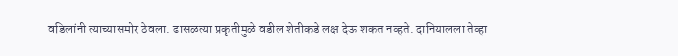वडिलांनी त्याच्यासमोर ठेवला. ढासळत्या प्रकृतीमुळे वडील शेतीकडे लक्ष देऊ शकत नव्हते. दानियालला तेव्हा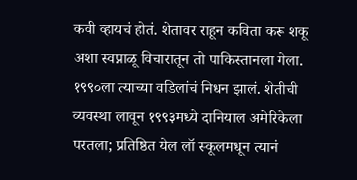कवी व्हायचं होतं. शेतावर राहून कविता करू शकू अशा स्वप्नाळू विचारातून तो पाकिस्तानला गेला. १९९०ला त्याच्या वडिलांचं निधन झालं. शेतीची व्यवस्था लावून १९९३मध्ये दानियाल अमेरिकेला परतला; प्रतिष्ठित येल लॉ स्कूलमधून त्यानं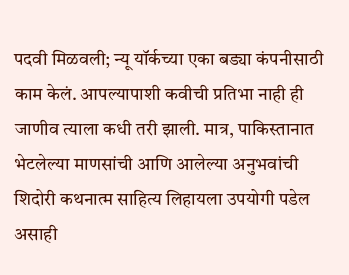पदवी मिळवली; न्यू यॉर्कच्या एका बड्या कंपनीसाठी काम केलं. आपल्यापाशी कवीची प्रतिभा नाही ही जाणीव त्याला कधी तरी झाली. मात्र, पाकिस्तानात भेटलेल्या माणसांची आणि आलेल्या अनुभवांची शिदोरी कथनात्म साहित्य लिहायला उपयोगी पडेल असाही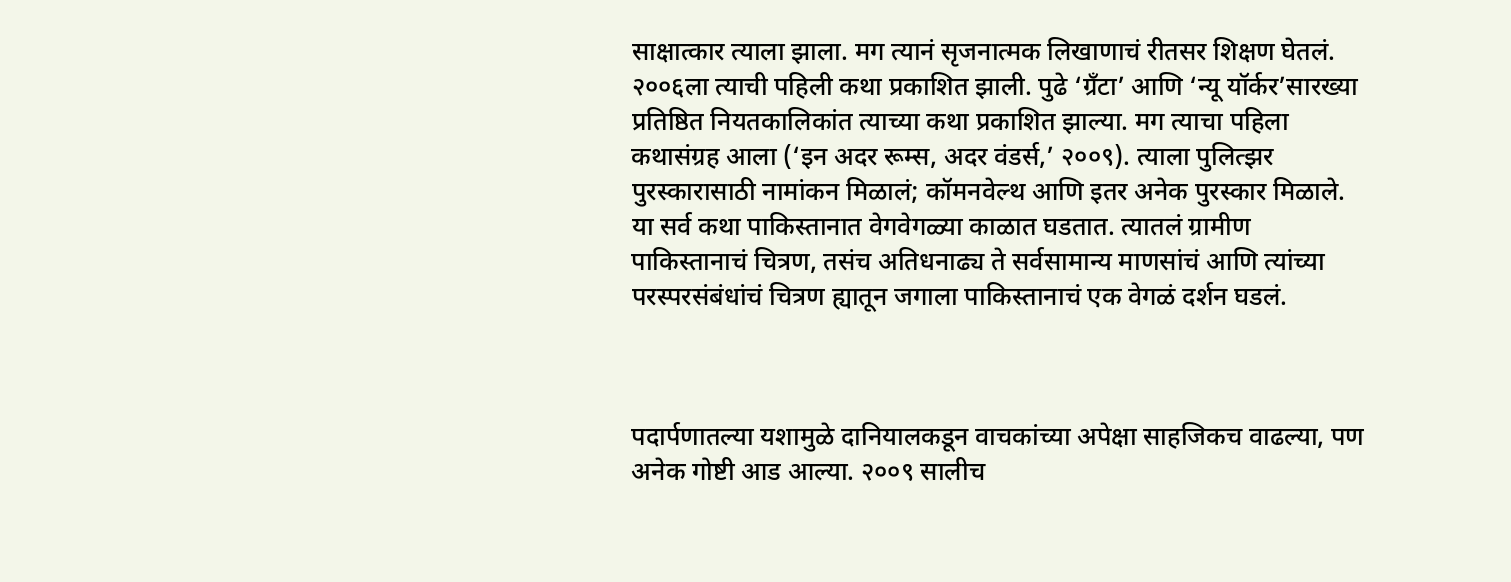साक्षात्कार त्याला झाला. मग त्यानं सृजनात्मक लिखाणाचं रीतसर शिक्षण घेतलं. २००६ला त्याची पहिली कथा प्रकाशित झाली. पुढे ‘ग्रँटा’ आणि ‘न्यू यॉर्कर’सारख्या प्रतिष्ठित नियतकालिकांत त्याच्या कथा प्रकाशित झाल्या. मग त्याचा पहिला कथासंग्रह आला (‘इन अदर रूम्स, अदर वंडर्स,’ २००९). त्याला पुलित्झर पुरस्कारासाठी नामांकन मिळालं; कॉमनवेल्थ आणि इतर अनेक पुरस्कार मिळाले. या सर्व कथा पाकिस्तानात वेगवेगळ्या काळात घडतात. त्यातलं ग्रामीण पाकिस्तानाचं चित्रण, तसंच अतिधनाढ्य ते सर्वसामान्य माणसांचं आणि त्यांच्या परस्परसंबंधांचं चित्रण ह्यातून जगाला पाकिस्तानाचं एक वेगळं दर्शन घडलं.



पदार्पणातल्या यशामुळे दानियालकडून वाचकांच्या अपेक्षा साहजिकच वाढल्या, पण अनेक गोष्टी आड आल्या. २००९ सालीच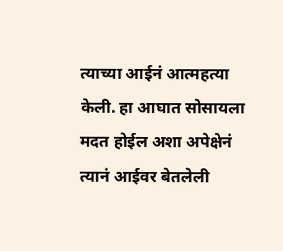त्याच्या आईनं आत्महत्या केली. हा आघात सोसायला मदत होईल अशा अपेक्षेनं त्यानं आईवर बेतलेली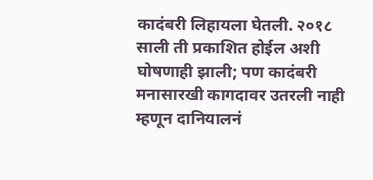कादंबरी लिहायला घेतली. २०१८ साली ती प्रकाशित होईल अशी घोषणाही झाली; पण कादंबरी मनासारखी कागदावर उतरली नाही म्हणून दानियालनं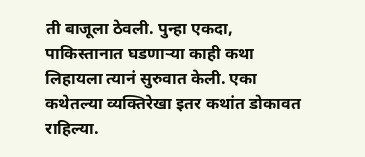ती बाजूला ठेवली. पुन्हा एकदा, पाकिस्तानात घडणाऱ्या काही कथा लिहायला त्यानं सुरुवात केली. एका कथेतल्या व्यक्तिरेखा इतर कथांत डोकावत राहिल्या.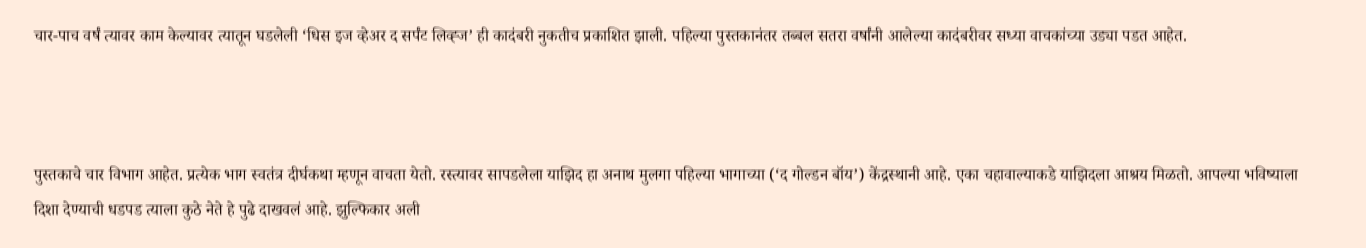चार-पाच वर्षं त्यावर काम केल्यावर त्यातून घडलेली ‘धिस इज व्हेअर द सर्पंट लिव्ह्ज’ ही कादंबरी नुकतीच प्रकाशित झाली. पहिल्या पुस्तकानंतर तब्बल सतरा वर्षांनी आलेल्या कादंबरीवर सध्या वाचकांच्या उड्या पडत आहेत.



पुस्तकाचे चार विभाग आहेत. प्रत्येक भाग स्वतंत्र दीर्घकथा म्हणून वाचता येतो. रस्त्यावर सापडलेला याझिद हा अनाथ मुलगा पहिल्या भागाच्या (‘द गोल्डन बॉय’) केंद्रस्थानी आहे. एका चहावाल्याकडे याझिदला आश्रय मिळतो. आपल्या भविष्याला दिशा देण्याची धडपड त्याला कुठे नेते हे पुढे दाखवलं आहे. झुल्फिकार अली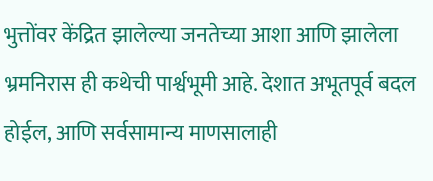भुत्तोंवर केंद्रित झालेल्या जनतेच्या आशा आणि झालेला भ्रमनिरास ही कथेची पार्श्वभूमी आहे. देशात अभूतपूर्व बदल होईल, आणि सर्वसामान्य माणसालाही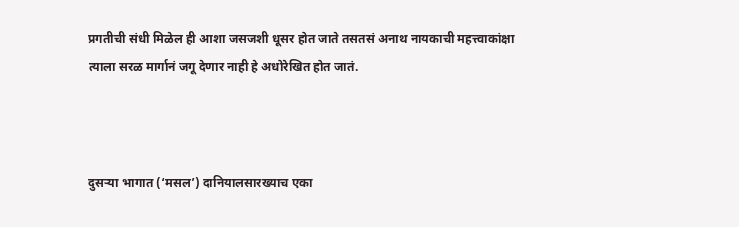प्रगतीची संधी मिळेल ही आशा जसजशी धूसर होत जाते तसतसं अनाथ नायकाची महत्त्वाकांक्षा त्याला सरळ मार्गानं जगू देणार नाही हे अधोरेखित होत जातं.



दुसऱ्या भागात (‘मसल’) दानियालसारख्याच एका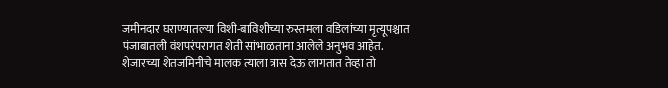जमीनदार घराण्यातल्या विशी-बाविशीच्या रुस्तमला वडिलांच्या मृत्यूपश्चात पंजाबातली वंशपरंपरागत शेती सांभाळताना आलेले अनुभव आहेत. शेजारच्या शेतजमिनीचे मालक त्याला त्रास देऊ लागतात तेव्हा तो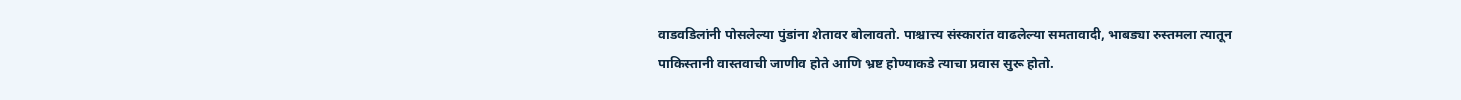वाडवडिलांनी पोसलेल्या पुंडांना शेतावर बोलावतो. पाश्चात्त्य संस्कारांत वाढलेल्या समतावादी, भाबड्या रुस्तमला त्यातून पाकिस्तानी वास्तवाची जाणीव होते आणि भ्रष्ट होण्याकडे त्याचा प्रवास सुरू होतो.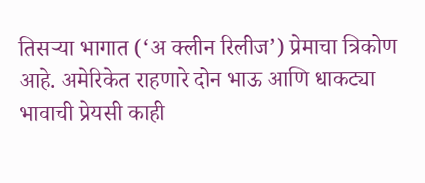तिसऱ्या भागात (‘अ क्लीन रिलीज’) प्रेमाचा त्रिकोण आहे. अमेरिकेत राहणारे दोन भाऊ आणि धाकट्या भावाची प्रेयसी काही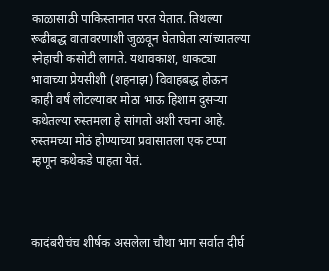काळासाठी पाकिस्तानात परत येतात. तिथल्या रूढीबद्ध वातावरणाशी जुळवून घेताघेता त्यांच्यातल्या स्नेहाची कसोटी लागते. यथावकाश, धाकट्या भावाच्या प्रेयसीशी (शहनाझ) विवाहबद्ध होऊन काही वर्षं लोटल्यावर मोठा भाऊ हिशाम दुसऱ्या कथेतल्या रुस्तमला हे सांगतो अशी रचना आहे. रुस्तमच्या मोठं होण्याच्या प्रवासातला एक टप्पा म्हणून कथेकडे पाहता येतं.



कादंबरीचंच शीर्षक असलेला चौथा भाग सर्वात दीर्घ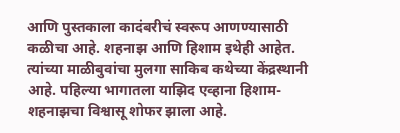आणि पुस्तकाला कादंबरीचं स्वरूप आणण्यासाठी कळीचा आहे. शहनाझ आणि हिशाम इथेही आहेत. त्यांच्या माळीबुवांचा मुलगा साकिब कथेच्या केंद्रस्थानी आहे. पहिल्या भागातला याझिद एव्हाना हिशाम-शहनाझचा विश्वासू शोफर झाला आहे.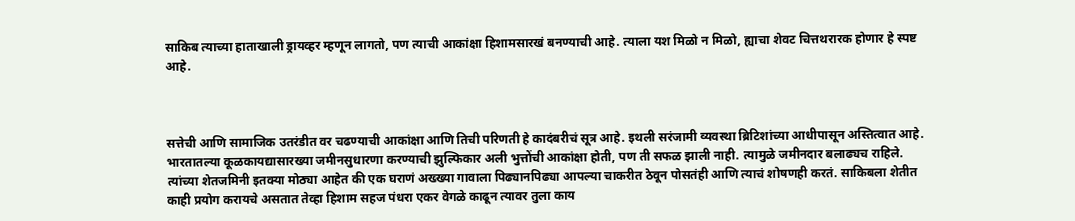साकिब त्याच्या हाताखाली ड्रायव्हर म्हणून लागतो, पण त्याची आकांक्षा हिशामसारखं बनण्याची आहे. त्याला यश मिळो न मिळो, ह्याचा शेवट चित्तथरारक होणार हे स्पष्ट आहे.



सत्तेची आणि सामाजिक उतरंडीत वर चढण्याची आकांक्षा आणि तिची परिणती हे कादंबरीचं सूत्र आहे. इथली सरंजामी व्यवस्था ब्रिटिशांच्या आधीपासून अस्तित्वात आहे. भारतातल्या कूळकायद्यासारख्या जमीनसुधारणा करण्याची झुल्फिकार अली भुत्तोंची आकांक्षा होती, पण ती सफळ झाली नाही. त्यामुळे जमीनदार बलाढ्यच राहिले. त्यांच्या शेतजमिनी इतक्या मोठ्या आहेत की एक घराणं अख्ख्या गावाला पिढ्यानपिढ्या आपल्या चाकरीत ठेवून पोसतंही आणि त्याचं शोषणही करतं. साकिबला शेतीत काही प्रयोग करायचे असतात तेव्हा हिशाम सहज पंधरा एकर वेगळे काढून त्यावर तुला काय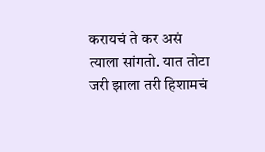करायचं ते कर असं त्याला सांगतो. यात तोटा जरी झाला तरी हिशामचं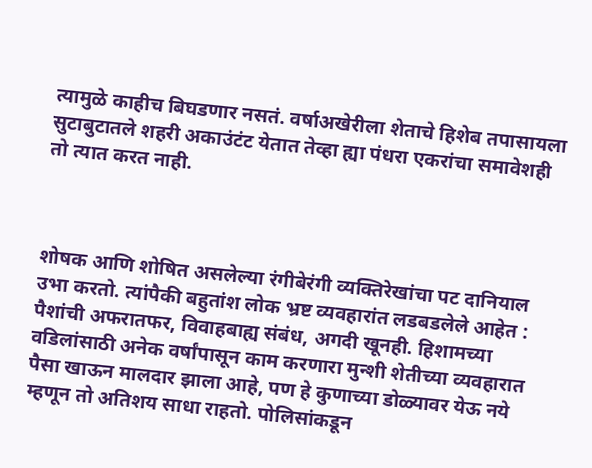त्यामुळे काहीच बिघडणार नसतं. वर्षाअखेरीला शेताचे हिशेब तपासायला सुटाबुटातले शहरी अकाउंटंट येतात तेव्हा ह्या पंधरा एकरांचा समावेशही तो त्यात करत नाही.



शोषक आणि शोषित असलेल्या रंगीबेरंगी व्यक्तिरेखांचा पट दानियाल उभा करतो. त्यांपैकी बहुतांश लोक भ्रष्ट व्यवहारांत लडबडलेले आहेत : पैशांची अफरातफर, विवाहबाह्य संबंध, अगदी खूनही. हिशामच्या वडिलांसाठी अनेक वर्षांपासून काम करणारा मुन्शी शेतीच्या व्यवहारात पैसा खाऊन मालदार झाला आहे, पण हे कुणाच्या डोळ्यावर येऊ नये म्हणून तो अतिशय साधा राहतो. पोलिसांकडून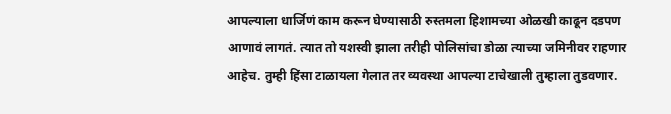आपल्याला धार्जिणं काम करून घेण्यासाठी रुस्तमला हिशामच्या ओळखी काढून दडपण आणावं लागतं. त्यात तो यशस्वी झाला तरीही पोलिसांचा डोळा त्याच्या जमिनीवर राहणार आहेच. तुम्ही हिंसा टाळायला गेलात तर व्यवस्था आपल्या टाचेखाली तुम्हाला तुडवणार.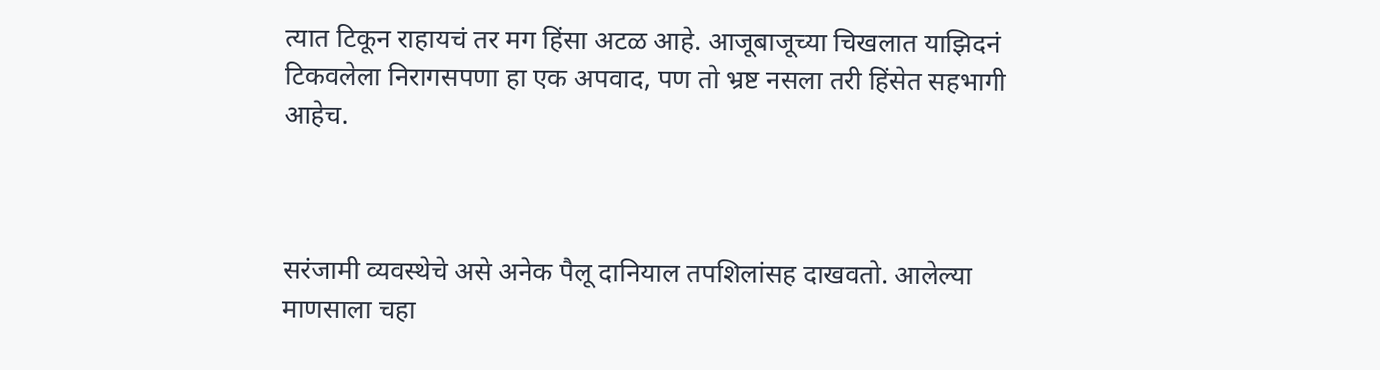त्यात टिकून राहायचं तर मग हिंसा अटळ आहे. आजूबाजूच्या चिखलात याझिदनं टिकवलेला निरागसपणा हा एक अपवाद, पण तो भ्रष्ट नसला तरी हिंसेत सहभागी आहेच.



सरंजामी व्यवस्थेचे असे अनेक पैलू दानियाल तपशिलांसह दाखवतो. आलेल्या माणसाला चहा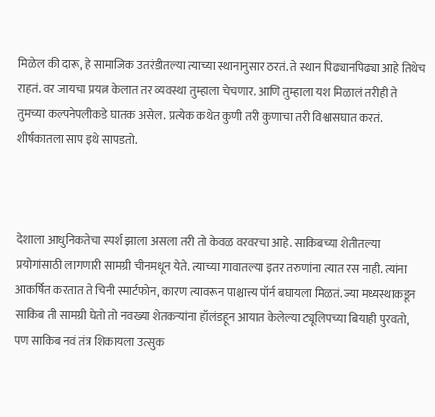मिळेल की दारू, हे सामाजिक उतरंडीतल्या त्याच्या स्थानानुसार ठरतं. ते स्थान पिढ्यानपिढ्या आहे तिथेच राहतं. वर जायचा प्रयत्न केलात तर व्यवस्था तुम्हाला चेचणार. आणि तुम्हाला यश मिळालं तरीही ते तुमच्या कल्पनेपलीकडे घातक असेल. प्रत्येक कथेत कुणी तरी कुणाचा तरी विश्वासघात करतं. शीर्षकातला साप इथे सापडतो.



देशाला आधुनिकतेचा स्पर्श झाला असला तरी तो केवळ वरवरचा आहे. साकिबच्या शेतीतल्या प्रयोगांसाठी लागणारी सामग्री चीनमधून येते. त्याच्या गावातल्या इतर तरुणांना त्यात रस नाही. त्यांना आकर्षित करतात ते चिनी स्मार्टफोन, कारण त्यावरून पाश्चात्त्य पॉर्न बघायला मिळतं. ज्या मध्यस्थाकडून साकिब ती सामग्री घेतो तो नवख्या शेतकऱ्यांना हॉलंडहून आयात केलेल्या ट्यूलिपच्या बियाही पुरवतो, पण साकिब नवं तंत्र शिकायला उत्सुक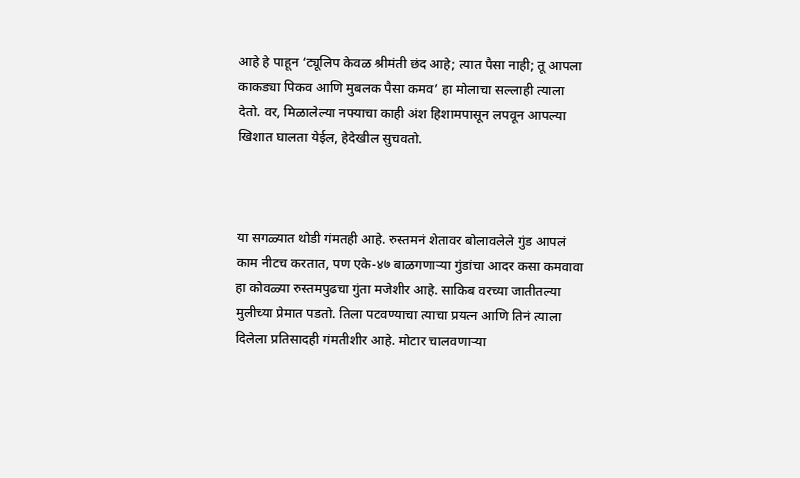आहे हे पाहून ‘ट्यूलिप केवळ श्रीमंती छंद आहे; त्यात पैसा नाही; तू आपला काकड्या पिकव आणि मुबलक पैसा कमव’ हा मोलाचा सल्लाही त्याला देतो. वर, मिळालेल्या नफ्याचा काही अंश हिशामपासून लपवून आपल्या खिशात घालता येईल, हेदेखील सुचवतो.



या सगळ्यात थोडी गंमतही आहे. रुस्तमनं शेतावर बोलावलेले गुंड आपलं काम नीटच करतात, पण एके-४७ बाळगणाऱ्या गुंडांचा आदर कसा कमवावा हा कोवळ्या रुस्तमपुढचा गुंता मजेशीर आहे. साकिब वरच्या जातीतल्या मुलीच्या प्रेमात पडतो. तिला पटवण्याचा त्याचा प्रयत्न आणि तिनं त्याला दिलेला प्रतिसादही गंमतीशीर आहे. मोटार चालवणाऱ्या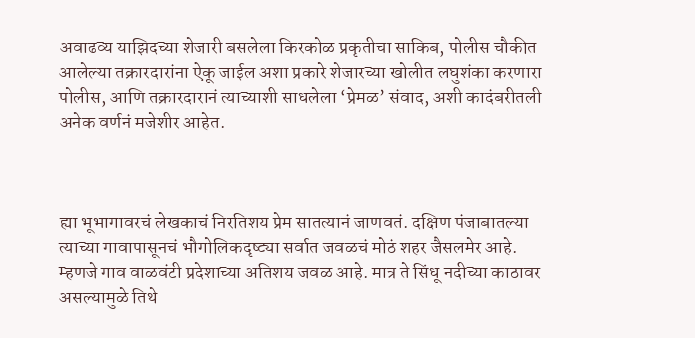अवाढव्य याझिदच्या शेजारी बसलेला किरकोळ प्रकृतीचा साकिब, पोलीस चौकीत आलेल्या तक्रारदारांना ऐकू जाईल अशा प्रकारे शेजारच्या खोलीत लघुशंका करणारा पोलीस, आणि तक्रारदारानं त्याच्याशी साधलेला ‘प्रेमळ’ संवाद, अशी कादंबरीतली अनेक वर्णनं मजेशीर आहेत.



ह्या भूभागावरचं लेखकाचं निरतिशय प्रेम सातत्यानं जाणवतं. दक्षिण पंजाबातल्या त्याच्या गावापासूनचं भौगोलिकदृष्ट्या सर्वात जवळचं मोठं शहर जैसलमेर आहे. म्हणजे गाव वाळवंटी प्रदेशाच्या अतिशय जवळ आहे. मात्र ते सिंधू नदीच्या काठावर असल्यामुळे तिथे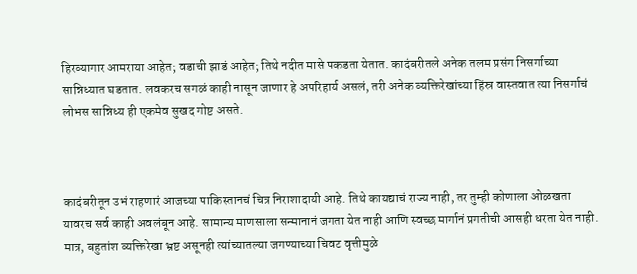हिरव्यागार आमराया आहेत; वडाची झाडं आहेत; तिथे नदीत मासे पकडता येतात. कादंबरीतले अनेक तलम प्रसंग निसर्गाच्या सान्निध्यात घडतात. लवकरच सगळं काही नासून जाणार हे अपरिहार्य असलं, तरी अनेक व्यक्तिरेखांच्या हिंस्र वास्तवात त्या निसर्गाचं लोभस सान्निध्य ही एकमेव सुखद गोष्ट असते.



कादंबरीतून उभं राहणारं आजच्या पाकिस्तानचं चित्र निराशादायी आहे. तिथे कायद्याचं राज्य नाही, तर तुम्ही कोणाला ओळखता यावरच सर्व काही अवलंबून आहे. सामान्य माणसाला सन्मानानं जगता येत नाही आणि स्वच्छ मार्गानं प्रगतीची आसही धरता येत नाही. मात्र, बहुतांश व्यक्तिरेखा भ्रष्ट असूनही त्यांच्यातल्या जगण्याच्या चिवट वृत्तीमुळे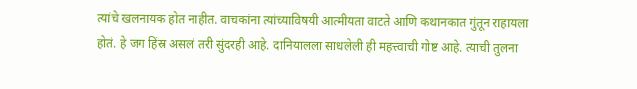त्यांचे खलनायक होत नाहीत. वाचकांना त्यांच्याविषयी आत्मीयता वाटते आणि कथानकात गुंतून राहायला होतं. हे जग हिंस्र असलं तरी सुंदरही आहे. दानियालला साधलेली ही महत्त्वाची गोष्ट आहे. त्याची तुलना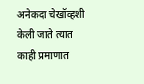अनेकदा चेखॉव्हशी केली जाते त्यात काही प्रमाणात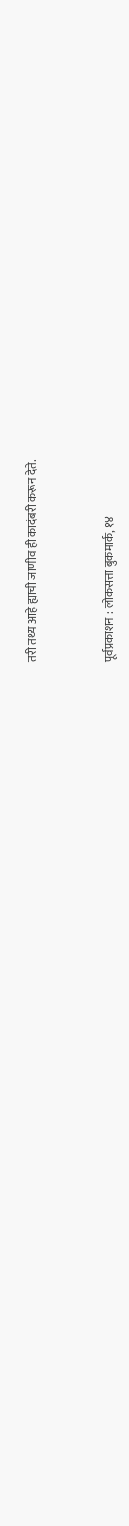तरी तथ्य आहे ह्याची जाणीव ही कादंबरी करून देते.



पूर्वप्रकाशन : लोकसत्ता बुकमार्क, १४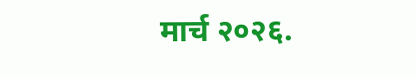मार्च २०२६.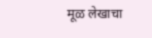मूळ लेखाचा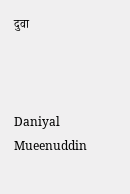दुवा



Daniyal Mueenuddin